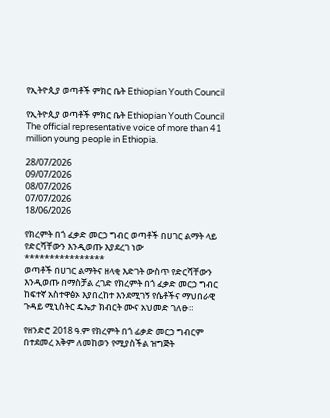የኢትዮጲያ ወጣቶች ምክር ቤት Ethiopian Youth Council

የኢትዮጲያ ወጣቶች ምክር ቤት Ethiopian Youth Council The official representative voice of more than 41 million young people in Ethiopia.

28/07/2026
09/07/2026
08/07/2026
07/07/2026
18/06/2026

የክረምት በጎ ፈቃድ መርኃ ግብር ወጣቶች በሀገር ልማት ላይ የድርሻቸውን እንዲወጡ እያደረገ ነው
****************
ወጣቶች በሀገር ልማትና ዘላቂ እድገት ውስጥ የድርሻቸውን እንዲወጡ በማስቻል ረገድ የክረምት በጎ ፈቃድ መርኃ ግብር ከፍተኛ አስተዋፅኦ እያበረከተ እንደሚገኝ የሴቶችና ማህበራዊ ጉዳይ ሚኒስትር ዴኤታ ክብርት ሙና አህመድ ገለፁ።

የዘንድሮ 2018 ዓ.ም የክረምት በጎ ፊቃድ መርኃ ግብርም በተደመረ አቅም ለመከወን የሚያስችል ዝግጅት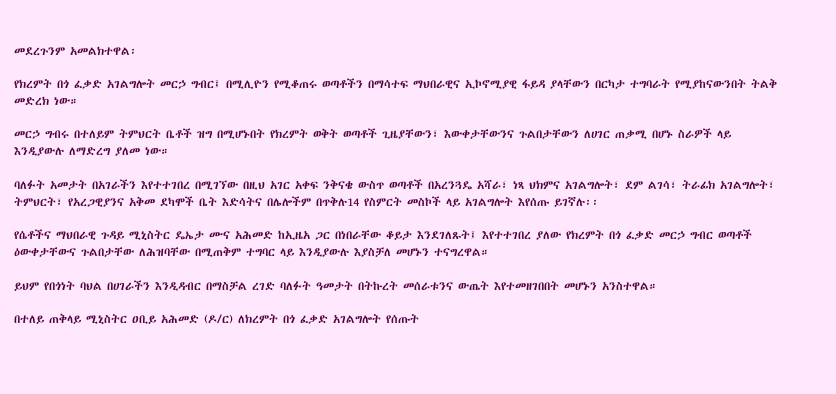መደረጉንም አመልክተዋል፡

የክረምት በጎ ፈቃድ አገልግሎት መርኃ ግብር፤ በሚሊዮን የሚቆጠሩ ወጣቶችን በማሳተፍ ማህበራዊና ኢኮኖሚያዊ ፋይዳ ያላቸውን በርካታ ተግባራት የሚያከናውንበት ትልቅ መድረክ ነው።

መርኃ ግብሩ በተለይም ትምህርት ቤቶች ዝግ በሚሆኑበት የክረምት ወቅት ወጣቶች ጊዜያቸውን፣ እውቀታቸውንና ጉልበታቸውን ለሀገር ጠቃሚ በሆኑ ስራዎች ላይ እንዲያውሉ ለማድረግ ያለመ ነው።

ባለፉት አመታት በአገራችን እየተተገበረ በሚገኘው በዚህ አገር አቀፍ ንቅናቄ ውስጥ ወጣቶች በአረንጓዴ አሻራ፣ ነጻ ህክምና አገልግሎት፣ ደም ልገሳ፣ ትራፊክ አገልግሎት፣ ትምህርት፣ የአረጋዊያንና አቅመ ደካሞች ቤት እድሳትና በሌሎችም በጥቅሉ14 የስምርት መስኮች ላይ አገልግሎት እየሰጡ ይገኛሉ፡፡

የሴቶችና ማህበራዊ ጉዳይ ሚኒስትር ዴኤታ ሙና አሕመድ ከኢዜአ ጋር በነበራቸው ቆይታ እንደገለጹት፤ እየተተገበረ ያለው የክረምት በጎ ፈቃድ መርኃ ግብር ወጣቶች ዕውቀታቸውና ጉልበታቸው ለሕዝባቸው በሚጠቅም ተግባር ላይ እንዲያውሉ እያስቻለ መሆኑን ተናግረዋል።

ይህም የበጎነት ባህል በሀገራችን እንዲዳብር በማስቻል ረገድ ባለፉት ዓመታት በትኩረት መሰራቱንና ውጤት እየተመዘገበበት መሆኑን አንስተዋል።

በተለይ ጠቅላይ ሚኒስትር ዐቢይ አሕመድ (ዶ/ር) ለክረምት በጎ ፈቃድ አገልግሎት የሰጡት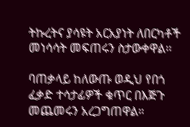ትኩረትና ያሳዩት አርአያነት ለበርካቶች መነሳሳት መፍጠሩን ስታውቀዋል፡፡

ባጠቃላይ ከለውጡ ወዲህ የበጎ ፈቃድ ተሳታፊዎች ቁጥር በእጅጉ መጨመሩን አረጋግጠዋል።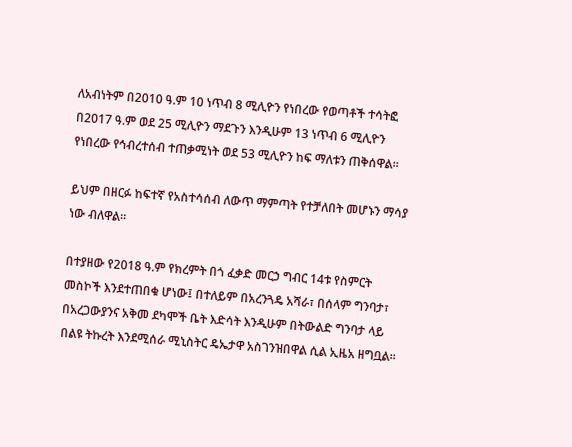ለአብነትም በ2010 ዓ.ም 10 ነጥብ 8 ሚሊዮን የነበረው የወጣቶች ተሳትፎ በ2017 ዓ.ም ወደ 25 ሚሊዮን ማደጉን እንዲሁም 13 ነጥብ 6 ሚሊዮን የነበረው የኅብረተሰብ ተጠቃሚነት ወደ 53 ሚሊዮን ከፍ ማለቱን ጠቅሰዋል።

ይህም በዘርፉ ከፍተኛ የአስተሳሰብ ለውጥ ማምጣት የተቻለበት መሆኑን ማሳያ ነው ብለዋል።

በተያዘው የ2018 ዓ.ም የክረምት በጎ ፈቃድ መርኃ ግብር 14ቱ የስምርት መስኮች እንደተጠበቁ ሆነው፤ በተለይም በአረንጓዴ አሻራ፣ በሰላም ግንባታ፣ በአረጋውያንና አቅመ ደካሞች ቤት እድሳት እንዲሁም በትውልድ ግንባታ ላይ በልዩ ትኩረት እንደሚሰራ ሚኒስትር ዴኤታዋ አስገንዝበዋል ሲል ኢዜአ ዘግቧል።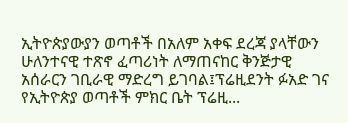ኢትዮጵያውያን ወጣቶች በአለም አቀፍ ደረጃ ያላቸውን ሁለንተናዊ ተጽኖ ፈጣሪነት ለማጠናከር ቅንጅታዊ አሰራርን ገቢራዊ ማድረግ ይገባል፤ፕሬዚደንት ፉአድ ገና የኢትዮጵያ ወጣቶች ምክር ቤት ፕሬዚ...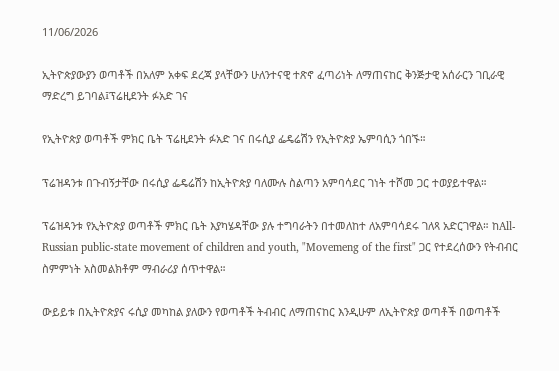11/06/2026

ኢትዮጵያውያን ወጣቶች በአለም አቀፍ ደረጃ ያላቸውን ሁለንተናዊ ተጽኖ ፈጣሪነት ለማጠናከር ቅንጅታዊ አሰራርን ገቢራዊ ማድረግ ይገባል፤ፕሬዚደንት ፉአድ ገና

የኢትዮጵያ ወጣቶች ምክር ቤት ፕሬዚደንት ፉአድ ገና በሩሲያ ፌዴሬሽን የኢትዮጵያ ኤምባሲን ጎበኙ።

ፕሬዝዳንቱ በጉብኝታቸው በሩሲያ ፌዴሬሽን ከኢትዮጵያ ባለሙሉ ስልጣን አምባሳደር ገነት ተሾመ ጋር ተወያይተዋል።

ፕሬዝዳንቱ የኢትዮጵያ ወጣቶች ምክር ቤት እያካሄዳቸው ያሉ ተግባራትን በተመለከተ ለአምባሳደሩ ገለጻ አድርገዋል። ከAll-Russian public-state movement of children and youth, "Movemeng of the first" ጋር የተደረሰውን የትብብር ስምምነት አስመልክቶም ማብራሪያ ሰጥተዋል።

ውይይቱ በኢትዮጵያና ሩሲያ መካከል ያለውን የወጣቶች ትብብር ለማጠናከር እንዲሁም ለኢትዮጵያ ወጣቶች በወጣቶች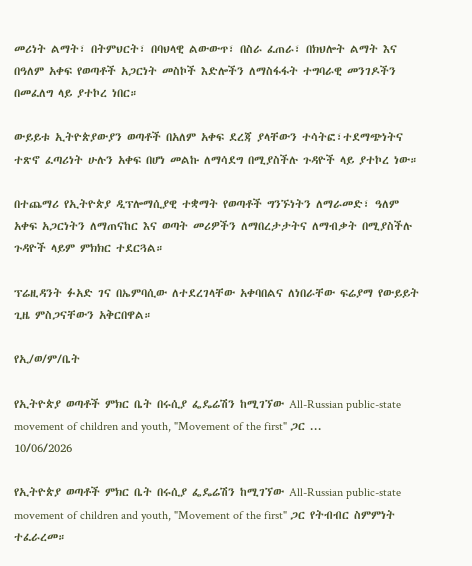መሪነት ልማት፣ በትምህርት፣ በባህላዊ ልውውጥ፣ በስራ ፈጠራ፣ በክህሎት ልማት እና በዓለም አቀፍ የወጣቶች አጋርነት መስኮች እድሎችን ለማስፋፋት ተግባራዊ መንገዶችን በመፈለግ ላይ ያተኮረ ነበር።

ውይይቱ ኢትዮጵያውያን ወጣቶች በአለም አቀፍ ደረጃ ያላቸውን ተሳትፎ፣ተደማጭነትና ተጽኖ ፈጣሪነት ሁሉን አቀፍ በሆነ መልኩ ለማሳደግ በሚያስችሉ ጉዳዮች ላይ ያተኮረ ነው።

በተጨማሪ የኢትዮጵያ ዲፕሎማሲያዊ ተቋማት የወጣቶች ግንኙነትን ለማራመድ፣ ዓለም አቀፍ አጋርነትን ለማጠናከር እና ወጣት መሪዎችን ለማበረታታትና ለማብቃት በሚያስችሉ ጉዳዮች ላይም ምክክር ተደርጓል።

ፕሬዚዳንት ፉአድ ገና በኤምባሲው ለተደረገላቸው አቀባበልና ለነበራቸው ፍሬያማ የውይይት ጊዜ ምስጋናቸውን አቅርበዋል።

የኢ/ወ/ም/ቤት

የኢትዮጵያ ወጣቶች ምክር ቤት በሩሲያ ፌዴሬሽን ከሚገኘው All-Russian public-state movement of children and youth, "Movement of the first" ጋር ...
10/06/2026

የኢትዮጵያ ወጣቶች ምክር ቤት በሩሲያ ፌዴሬሽን ከሚገኘው All-Russian public-state movement of children and youth, "Movement of the first" ጋር የትብብር ስምምነት ተፈራረመ።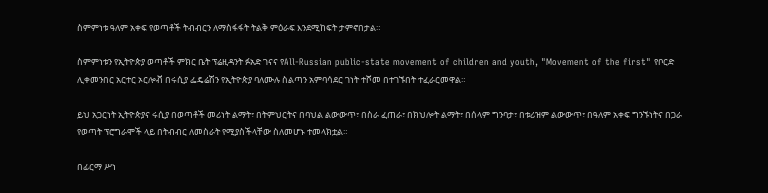ስምምነቱ ዓለም አቀፍ የወጣቶች ትብብርን ለማስፋፋት ትልቅ ምዕራፍ እንደሚከፍት ታምኖበታል።

ስምምነቱን የኢትዮጵያ ወጣቶች ምክር ቤት ፕሬዚዳንት ፉአድ ገናና የAll-Russian public-state movement of children and youth, "Movement of the first" የቦርድ ሊቀመንበር አርተር ኦርሎቭ በሩሲያ ፌዴሬሽን የኢትዮጵያ ባለሙሉ ስልጣን አምባሳደር ገነት ተሾመ በተገኙበት ተፈራርመዋል።

ይህ አጋርነት ኢትዮጵያና ሩሲያ በወጣቶች መሪነት ልማት፣ በትምህርትና በባህል ልውውጥ፣ በስራ ፈጠራ፣ በክህሎት ልማት፣ በሰላም ግንባታ፣ በቱሪዝም ልውውጥ፣ በዓለም አቀፍ ግንኙነትና በጋራ የወጣት ፕሮግራሞች ላይ በትብብር ለመስራት የሚያስችላቸው ስለመሆኑ ተመላክቷል።

በፊርማ ሥነ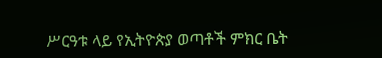ሥርዓቱ ላይ የኢትዮጵያ ወጣቶች ምክር ቤት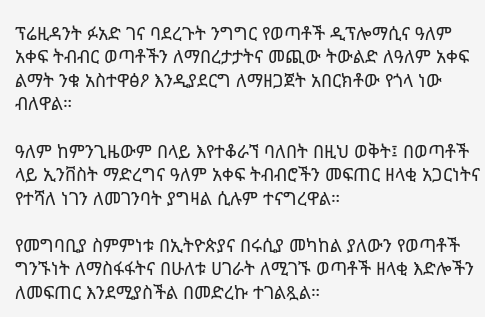ፕሬዚዳንት ፉአድ ገና ባደረጉት ንግግር የወጣቶች ዲፕሎማሲና ዓለም አቀፍ ትብብር ወጣቶችን ለማበረታታትና መጪው ትውልድ ለዓለም አቀፍ ልማት ንቁ አስተዋፅዖ እንዲያደርግ ለማዘጋጀት አበርክቶው የጎላ ነው ብለዋል።

ዓለም ከምንጊዜውም በላይ እየተቆራኘ ባለበት በዚህ ወቅት፤ በወጣቶች ላይ ኢንቨስት ማድረግና ዓለም አቀፍ ትብብሮችን መፍጠር ዘላቂ አጋርነትና የተሻለ ነገን ለመገንባት ያግዛል ሲሉም ተናግረዋል።

የመግባቢያ ስምምነቱ በኢትዮጵያና በሩሲያ መካከል ያለውን የወጣቶች ግንኙነት ለማስፋፋትና በሁለቱ ሀገራት ለሚገኙ ወጣቶች ዘላቂ እድሎችን ለመፍጠር እንደሚያስችል በመድረኩ ተገልጿል።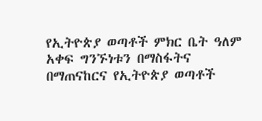የኢትዮጵያ ወጣቶች ምክር ቤት ዓለም አቀፍ ግንኙነቱን በማስፋትና በማጠናከርና የኢትዮጵያ ወጣቶች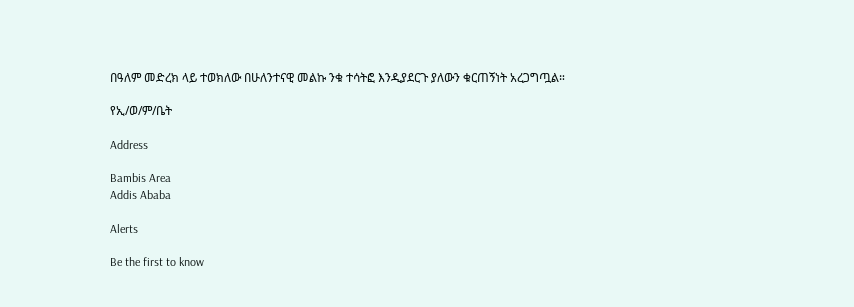በዓለም መድረክ ላይ ተወክለው በሁለንተናዊ መልኩ ንቁ ተሳትፎ እንዲያደርጉ ያለውን ቁርጠኝነት አረጋግጧል።

የኢ/ወ/ም/ቤት

Address

Bambis Area
Addis Ababa

Alerts

Be the first to know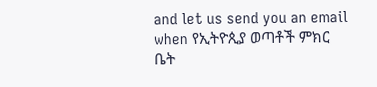and let us send you an email when የኢትዮጲያ ወጣቶች ምክር ቤት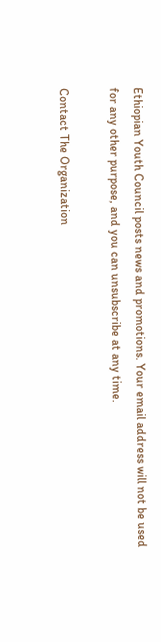Ethiopian Youth Council posts news and promotions. Your email address will not be used for any other purpose, and you can unsubscribe at any time.

Contact The Organization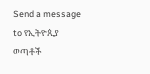Send a message to የኢትዮጲያ ወጣቶች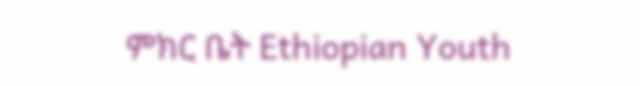ምክር ቤት Ethiopian Youth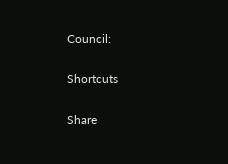Council:

Shortcuts

Share